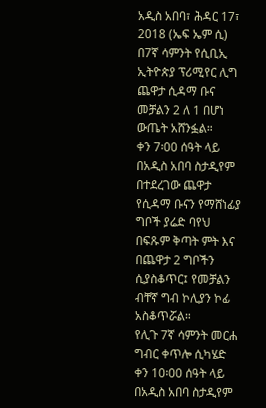አዲስ አበባ፣ ሕዳር 17፣ 2018 (ኤፍ ኤም ሲ) በ7ኛ ሳምንት የሲቢኢ ኢትዮጵያ ፕሪሚየር ሊግ ጨዋታ ሲዳማ ቡና መቻልን 2 ለ 1 በሆነ ውጤት አሸንፏል።
ቀን 7፡00 ሰዓት ላይ በአዲስ አበባ ስታዲየም በተደረገው ጨዋታ የሲዳማ ቡናን የማሸነፊያ ግቦች ያሬድ ባየህ በፍጹም ቅጣት ምት እና በጨዋታ 2 ግቦችን ሲያስቆጥር፤ የመቻልን ብቸኛ ግብ ኮሊያን ኮፊ አስቆጥሯል።
የሊጉ 7ኛ ሳምንት መርሐ ግብር ቀጥሎ ሲካሄድ ቀን 10፡00 ሰዓት ላይ በአዲስ አበባ ስታዲየም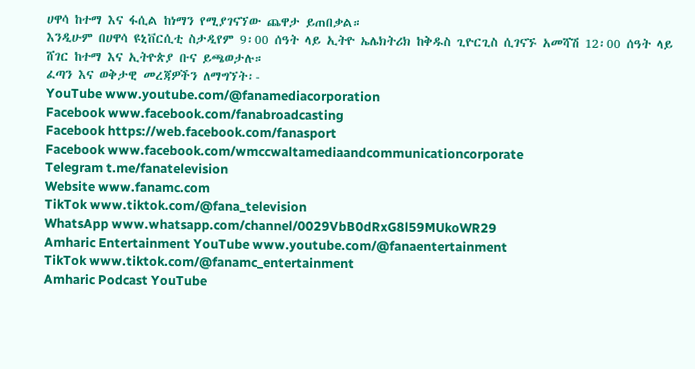ሀዋሳ ከተማ እና ፋሲል ከነማን የሚያገናኘው ጨዋታ ይጠበቃል።
እንዲሁም በሀዋሳ ዩኒቨርሲቲ ስታዲየም 9፡00 ሰዓት ላይ ኢትዮ ኤሌክትሪክ ከቅዱስ ጊዮርጊስ ሲገናኙ አመሻሽ 12፡00 ሰዓት ላይ ሸገር ከተማ እና ኢትዮጵያ ቡና ይጫወታሉ።
ፈጣን እና ወቅታዊ መረጃዎችን ለማግኘት፡-
YouTube www.youtube.com/@fanamediacorporation
Facebook www.facebook.com/fanabroadcasting
Facebook https://web.facebook.com/fanasport
Facebook www.facebook.com/wmccwaltamediaandcommunicationcorporate
Telegram t.me/fanatelevision
Website www.fanamc.com
TikTok www.tiktok.com/@fana_television
WhatsApp www.whatsapp.com/channel/0029VbB0dRxG8l59MUkoWR29
Amharic Entertainment YouTube www.youtube.com/@fanaentertainment
TikTok www.tiktok.com/@fanamc_entertainment
Amharic Podcast YouTube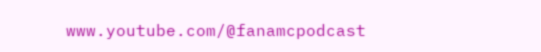www.youtube.com/@fanamcpodcast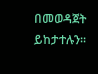በመወዳጀት ይከታተሉን፡፡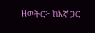ዘወትር፦ ከእኛ ጋር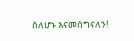ስለሆኑ እናመሰግናለን!